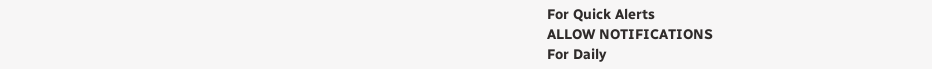For Quick Alerts
ALLOW NOTIFICATIONS
For Daily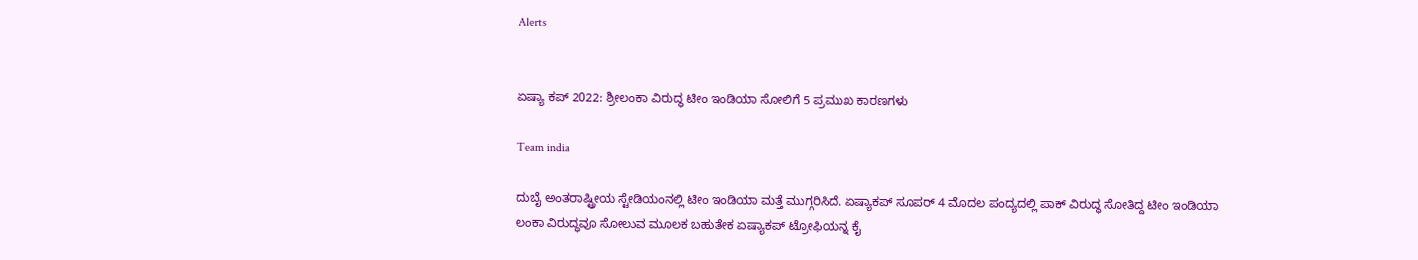Alerts


ಏಷ್ಯಾ ಕಪ್‌ 2022: ಶ್ರೀಲಂಕಾ ವಿರುದ್ಧ ಟೀಂ ಇಂಡಿಯಾ ಸೋಲಿಗೆ 5 ಪ್ರಮುಖ ಕಾರಣಗಳು

Team india

ದುಬೈ ಅಂತರಾಷ್ಟ್ರೀಯ ಸ್ಟೇಡಿಯಂನಲ್ಲಿ ಟೀಂ ಇಂಡಿಯಾ ಮತ್ತೆ ಮುಗ್ಗರಿಸಿದೆ. ಏಷ್ಯಾಕಪ್ ಸೂಪರ್‌ 4 ಮೊದಲ ಪಂದ್ಯದಲ್ಲಿ ಪಾಕ್ ವಿರುದ್ಧ ಸೋತಿದ್ದ ಟೀಂ ಇಂಡಿಯಾ ಲಂಕಾ ವಿರುದ್ಧವೂ ಸೋಲುವ ಮೂಲಕ ಬಹುತೇಕ ಏಷ್ಯಾಕಪ್‌ ಟ್ರೋಫಿಯನ್ನ ಕೈ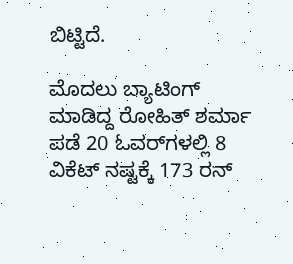ಬಿಟ್ಟಿದೆ.

ಮೊದಲು ಬ್ಯಾಟಿಂಗ್ ಮಾಡಿದ್ದ ರೋಹಿತ್ ಶರ್ಮಾ ಪಡೆ 20 ಓವರ್‌ಗಳಲ್ಲಿ 8 ವಿಕೆಟ್ ನಷ್ಟಕ್ಕೆ 173 ರನ್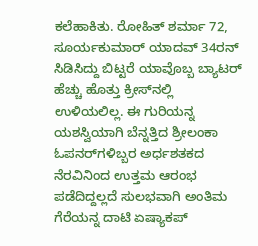ಕಲೆಹಾಕಿತು. ರೋಹಿತ್ ಶರ್ಮಾ 72, ಸೂರ್ಯಕುಮಾರ್ ಯಾದವ್ 34ರನ್ ಸಿಡಿಸಿದ್ದು ಬಿಟ್ಟರೆ ಯಾವೊಬ್ಬ ಬ್ಯಾಟರ್‌ ಹೆಚ್ಚು ಹೊತ್ತು ಕ್ರೀಸ್‌ನಲ್ಲಿ ಉಳಿಯಲಿಲ್ಲ. ಈ ಗುರಿಯನ್ನ ಯಶಸ್ವಿಯಾಗಿ ಬೆನ್ನತ್ತಿದ ಶ್ರೀಲಂಕಾ ಓಪನರ್‌ಗಳಿಬ್ಬರ ಅರ್ಧಶತಕದ ನೆರವಿನಿಂದ ಉತ್ತಮ ಆರಂಭ ಪಡೆದಿದ್ದಲ್ಲದೆ ಸುಲಭವಾಗಿ ಅಂತಿಮ ಗೆರೆಯನ್ನ ದಾಟಿ ಏಷ್ಯಾಕಪ್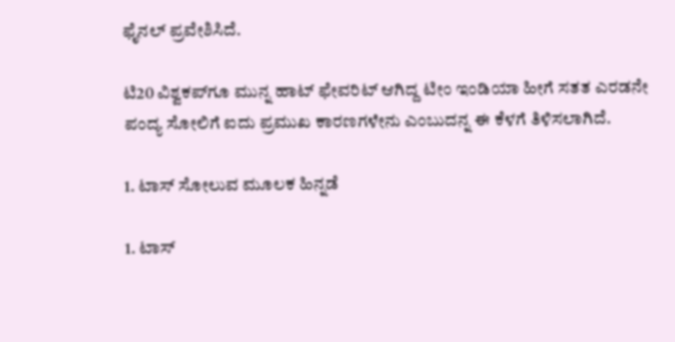ಫೈನಲ್ ಪ್ರವೇಶಿಸಿದೆ.

ಟಿ20 ವಿಶ್ವಕಪ್‌ಗೂ ಮುನ್ನ ಹಾಟ್ ಫೇವರಿಟ್ ಆಗಿದ್ದ ಟೀಂ ಇಂಡಿಯಾ ಹೀಗೆ ಸತತ ಎರಡನೇ ಪಂದ್ಯ ಸೋಲಿಗೆ ಐದು ಪ್ರಮುಖ ಕಾರಣಗಳೇನು ಎಂಬುದನ್ನ ಈ ಕೆಳಗೆ ತಿಳಿಸಲಾಗಿದೆ.

1. ಟಾಸ್‌ ಸೋಲುವ ಮೂಲಕ ಹಿನ್ನಡೆ

1. ಟಾಸ್‌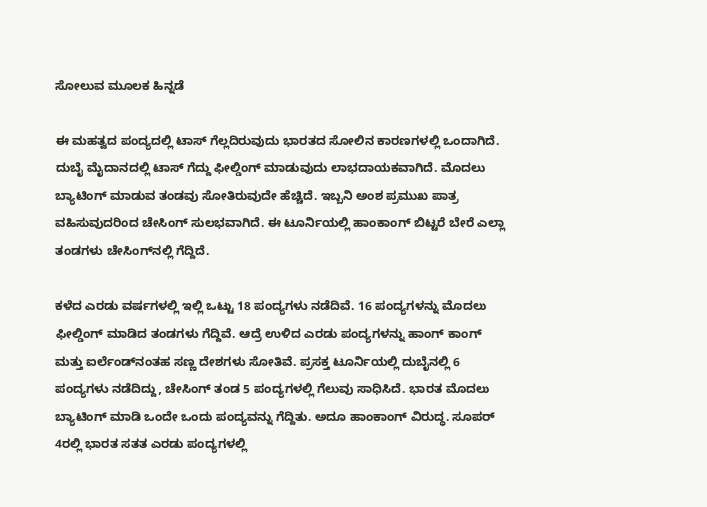ಸೋಲುವ ಮೂಲಕ ಹಿನ್ನಡೆ

ಈ ಮಹತ್ವದ ಪಂದ್ಯದಲ್ಲಿ ಟಾಸ್ ಗೆಲ್ಲದಿರುವುದು ಭಾರತದ ಸೋಲಿನ ಕಾರಣಗಳಲ್ಲಿ ಒಂದಾಗಿದೆ. ದುಬೈ ಮೈದಾನದಲ್ಲಿ ಟಾಸ್ ಗೆದ್ದು ಫೀಲ್ಡಿಂಗ್ ಮಾಡುವುದು ಲಾಭದಾಯಕವಾಗಿದೆ. ಮೊದಲು ಬ್ಯಾಟಿಂಗ್ ಮಾಡುವ ತಂಡವು ಸೋತಿರುವುದೇ ಹೆಚ್ಚಿದೆ. ಇಬ್ಬನಿ ಅಂಶ ಪ್ರಮುಖ ಪಾತ್ರ ವಹಿಸುವುದರಿಂದ ಚೇಸಿಂಗ್ ಸುಲಭವಾಗಿದೆ. ಈ ಟೂರ್ನಿಯಲ್ಲಿ ಹಾಂಕಾಂಗ್ ಬಿಟ್ಟರೆ ಬೇರೆ ಎಲ್ಲಾ ತಂಡಗಳು ಚೇಸಿಂಗ್‌ನಲ್ಲಿ ಗೆದ್ದಿದೆ.

ಕಳೆದ ಎರಡು ವರ್ಷಗಳಲ್ಲಿ ಇಲ್ಲಿ ಒಟ್ಟು 18 ಪಂದ್ಯಗಳು ನಡೆದಿವೆ. 16 ಪಂದ್ಯಗಳನ್ನು ಮೊದಲು ಫೀಲ್ಡಿಂಗ್ ಮಾಡಿದ ತಂಡಗಳು ಗೆದ್ದಿವೆ. ಆದ್ರೆ ಉಳಿದ ಎರಡು ಪಂದ್ಯಗಳನ್ನು ಹಾಂಗ್ ಕಾಂಗ್ ಮತ್ತು ಐರ್ಲೆಂಡ್‌ನಂತಹ ಸಣ್ಣ ದೇಶಗಳು ಸೋತಿವೆ. ಪ್ರಸಕ್ತ ಟೂರ್ನಿಯಲ್ಲಿ ದುಬೈನಲ್ಲಿ 6 ಪಂದ್ಯಗಳು ನಡೆದಿದ್ದು, ಚೇಸಿಂಗ್ ತಂಡ 5 ಪಂದ್ಯಗಳಲ್ಲಿ ಗೆಲುವು ಸಾಧಿಸಿದೆ. ಭಾರತ ಮೊದಲು ಬ್ಯಾಟಿಂಗ್ ಮಾಡಿ ಒಂದೇ ಒಂದು ಪಂದ್ಯವನ್ನು ಗೆದ್ದಿತು. ಅದೂ ಹಾಂಕಾಂಗ್ ವಿರುದ್ಧ. ಸೂಪರ್ 4ರಲ್ಲಿ ಭಾರತ ಸತತ ಎರಡು ಪಂದ್ಯಗಳಲ್ಲಿ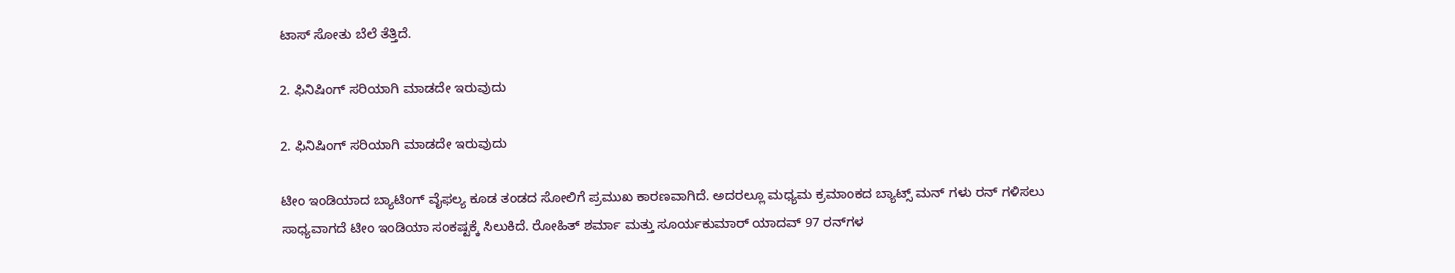ಟಾಸ್ ಸೋತು ಬೆಲೆ ತೆತ್ತಿದೆ.

2. ಫಿನಿಷಿಂಗ್‌ ಸರಿಯಾಗಿ ಮಾಡದೇ ಇರುವುದು

2. ಫಿನಿಷಿಂಗ್‌ ಸರಿಯಾಗಿ ಮಾಡದೇ ಇರುವುದು

ಟೀಂ ಇಂಡಿಯಾದ ಬ್ಯಾಟಿಂಗ್ ವೈಫಲ್ಯ ಕೂಡ ತಂಡದ ಸೋಲಿಗೆ ಪ್ರಮುಖ ಕಾರಣವಾಗಿದೆ. ಅದರಲ್ಲೂ ಮಧ್ಯಮ ಕ್ರಮಾಂಕದ ಬ್ಯಾಟ್ಸ್ ಮನ್ ಗಳು ರನ್ ಗಳಿಸಲು ಸಾಧ್ಯವಾಗದೆ ಟೀಂ ಇಂಡಿಯಾ ಸಂಕಷ್ಟಕ್ಕೆ ಸಿಲುಕಿದೆ. ರೋಹಿತ್ ಶರ್ಮಾ ಮತ್ತು ಸೂರ್ಯಕುಮಾರ್ ಯಾದವ್ 97 ರನ್‌ಗಳ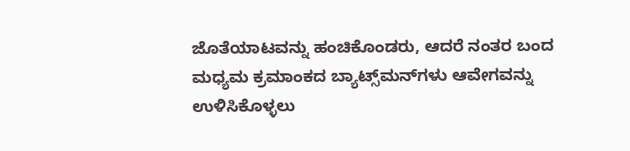ಜೊತೆಯಾಟವನ್ನು ಹಂಚಿಕೊಂಡರು, ಆದರೆ ನಂತರ ಬಂದ ಮಧ್ಯಮ ಕ್ರಮಾಂಕದ ಬ್ಯಾಟ್ಸ್‌ಮನ್‌ಗಳು ಆವೇಗವನ್ನು ಉಳಿಸಿಕೊಳ್ಳಲು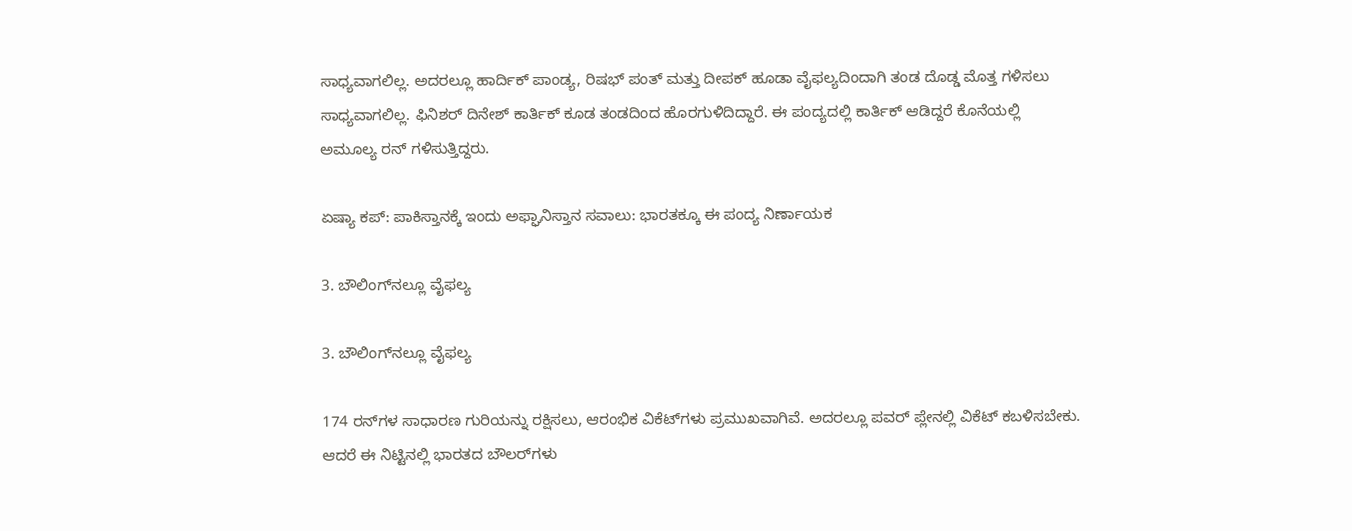ಸಾಧ್ಯವಾಗಲಿಲ್ಲ. ಅದರಲ್ಲೂ ಹಾರ್ದಿಕ್ ಪಾಂಡ್ಯ, ರಿಷಭ್ ಪಂತ್ ಮತ್ತು ದೀಪಕ್ ಹೂಡಾ ವೈಫಲ್ಯದಿಂದಾಗಿ ತಂಡ ದೊಡ್ಡ ಮೊತ್ತ ಗಳಿಸಲು ಸಾಧ್ಯವಾಗಲಿಲ್ಲ. ಫಿನಿಶರ್ ದಿನೇಶ್ ಕಾರ್ತಿಕ್ ಕೂಡ ತಂಡದಿಂದ ಹೊರಗುಳಿದಿದ್ದಾರೆ. ಈ ಪಂದ್ಯದಲ್ಲಿ ಕಾರ್ತಿಕ್ ಆಡಿದ್ದರೆ ಕೊನೆಯಲ್ಲಿ ಅಮೂಲ್ಯ ರನ್ ಗಳಿಸುತ್ತಿದ್ದರು.

ಏಷ್ಯಾ ಕಪ್: ಪಾಕಿಸ್ತಾನಕ್ಕೆ ಇಂದು ಅಫ್ಘಾನಿಸ್ತಾನ ಸವಾಲು: ಭಾರತಕ್ಕೂ ಈ ಪಂದ್ಯ ನಿರ್ಣಾಯಕ

3. ಬೌಲಿಂಗ್‌ನಲ್ಲೂ ವೈಫಲ್ಯ

3. ಬೌಲಿಂಗ್‌ನಲ್ಲೂ ವೈಫಲ್ಯ

174 ರನ್‌ಗಳ ಸಾಧಾರಣ ಗುರಿಯನ್ನು ರಕ್ಷಿಸಲು, ಆರಂಭಿಕ ವಿಕೆಟ್‌ಗಳು ಪ್ರಮುಖವಾಗಿವೆ. ಅದರಲ್ಲೂ ಪವರ್ ಪ್ಲೇನಲ್ಲಿ ವಿಕೆಟ್ ಕಬಳಿಸಬೇಕು. ಆದರೆ ಈ ನಿಟ್ಟಿನಲ್ಲಿ ಭಾರತದ ಬೌಲರ್‌ಗಳು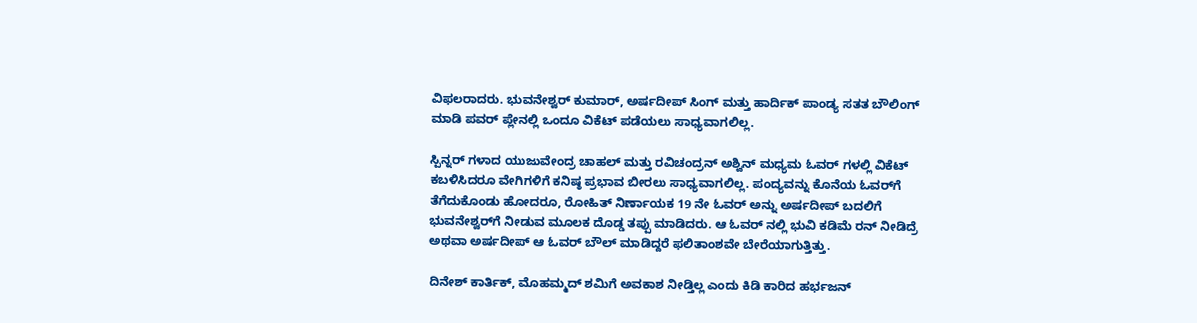ವಿಫಲರಾದರು. ಭುವನೇಶ್ವರ್ ಕುಮಾರ್, ಅರ್ಷದೀಪ್ ಸಿಂಗ್ ಮತ್ತು ಹಾರ್ದಿಕ್ ಪಾಂಡ್ಯ ಸತತ ಬೌಲಿಂಗ್ ಮಾಡಿ ಪವರ್ ಪ್ಲೇನಲ್ಲಿ ಒಂದೂ ವಿಕೆಟ್ ಪಡೆಯಲು ಸಾಧ್ಯವಾಗಲಿಲ್ಲ.

ಸ್ಪಿನ್ನರ್ ಗಳಾದ ಯುಜುವೇಂದ್ರ ಚಾಹಲ್ ಮತ್ತು ರವಿಚಂದ್ರನ್ ಅಶ್ವಿನ್ ಮಧ್ಯಮ ಓವರ್ ಗಳಲ್ಲಿ ವಿಕೆಟ್ ಕಬಳಿಸಿದರೂ ವೇಗಿಗಳಿಗೆ ಕನಿಷ್ಠ ಪ್ರಭಾವ ಬೀರಲು ಸಾಧ್ಯವಾಗಲಿಲ್ಲ. ಪಂದ್ಯವನ್ನು ಕೊನೆಯ ಓವರ್‌ಗೆ ತೆಗೆದುಕೊಂಡು ಹೋದರೂ, ರೋಹಿತ್ ನಿರ್ಣಾಯಕ 19 ನೇ ಓವರ್ ಅನ್ನು ಅರ್ಷದೀಪ್ ಬದಲಿಗೆ ಭುವನೇಶ್ವರ್‌ಗೆ ನೀಡುವ ಮೂಲಕ ದೊಡ್ಡ ತಪ್ಪು ಮಾಡಿದರು. ಆ ಓವರ್ ನಲ್ಲಿ ಭುವಿ ಕಡಿಮೆ ರನ್ ನೀಡಿದ್ರೆ ಅಥವಾ ಅರ್ಷದೀಪ್ ಆ ಓವರ್ ಬೌಲ್ ಮಾಡಿದ್ದರೆ ಫಲಿತಾಂಶವೇ ಬೇರೆಯಾಗುತ್ತಿತ್ತು.

ದಿನೇಶ್‌ ಕಾರ್ತಿಕ್‌, ಮೊಹಮ್ಮದ್ ಶಮಿಗೆ ಅವಕಾಶ ನೀಡ್ತಿಲ್ಲ ಎಂದು ಕಿಡಿ ಕಾರಿದ ಹರ್ಭಜನ್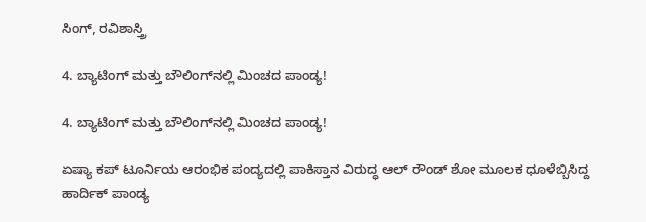ಸಿಂಗ್, ರವಿಶಾಸ್ತ್ರಿ

4. ಬ್ಯಾಟಿಂಗ್ ಮತ್ತು ಬೌಲಿಂಗ್‌ನಲ್ಲಿ ಮಿಂಚದ ಪಾಂಡ್ಯ!

4. ಬ್ಯಾಟಿಂಗ್ ಮತ್ತು ಬೌಲಿಂಗ್‌ನಲ್ಲಿ ಮಿಂಚದ ಪಾಂಡ್ಯ!

ಏಷ್ಯಾ ಕಪ್‌ ಟೂರ್ನಿಯ ಆರಂಭಿಕ ಪಂದ್ಯದಲ್ಲಿ ಪಾಕಿಸ್ತಾನ ವಿರುದ್ಧ ಆಲ್ ರೌಂಡ್ ಶೋ ಮೂಲಕ ಧೂಳೆಬ್ಬಿಸಿದ್ದ ಹಾರ್ದಿಕ್ ಪಾಂಡ್ಯ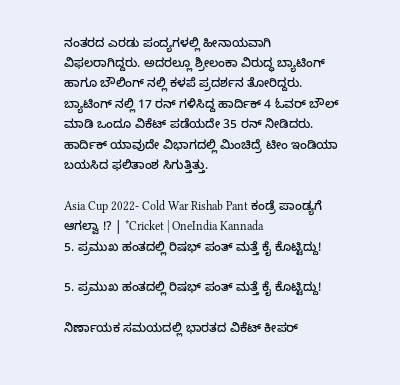ನಂತರದ ಎರಡು ಪಂದ್ಯಗಳಲ್ಲಿ ಹೀನಾಯವಾಗಿ ವಿಫಲರಾಗಿದ್ದರು. ಅದರಲ್ಲೂ ಶ್ರೀಲಂಕಾ ವಿರುದ್ಧ ಬ್ಯಾಟಿಂಗ್ ಹಾಗೂ ಬೌಲಿಂಗ್ ನಲ್ಲಿ ಕಳಪೆ ಪ್ರದರ್ಶನ ತೋರಿದ್ದರು. ಬ್ಯಾಟಿಂಗ್ ನಲ್ಲಿ 17 ರನ್ ಗಳಿಸಿದ್ದ ಹಾರ್ದಿಕ್ 4 ಓವರ್ ಬೌಲ್ ಮಾಡಿ ಒಂದೂ ವಿಕೆಟ್ ಪಡೆಯದೇ 35 ರನ್ ನೀಡಿದರು. ಹಾರ್ದಿಕ್ ಯಾವುದೇ ವಿಭಾಗದಲ್ಲಿ ಮಿಂಚಿದ್ರೆ ಟೀಂ ಇಂಡಿಯಾ ಬಯಸಿದ ಫಲಿತಾಂಶ ಸಿಗುತ್ತಿತ್ತು.

Asia Cup 2022- Cold War Rishab Pant ಕಂಡ್ರೆ ಪಾಂಡ್ಯಗೆ ಆಗಲ್ವಾ !? | *Cricket | OneIndia Kannada
5. ಪ್ರಮುಖ ಹಂತದಲ್ಲಿ ರಿಷಭ್ ಪಂತ್ ಮತ್ತೆ ಕೈ ಕೊಟ್ಟಿದ್ದು!

5. ಪ್ರಮುಖ ಹಂತದಲ್ಲಿ ರಿಷಭ್ ಪಂತ್ ಮತ್ತೆ ಕೈ ಕೊಟ್ಟಿದ್ದು!

ನಿರ್ಣಾಯಕ ಸಮಯದಲ್ಲಿ ಭಾರತದ ವಿಕೆಟ್ ಕೀಪರ್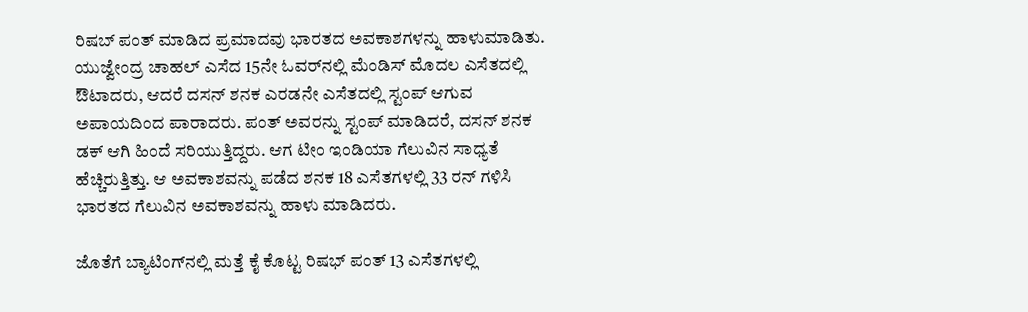ರಿಷಬ್ ಪಂತ್ ಮಾಡಿದ ಪ್ರಮಾದವು ಭಾರತದ ಅವಕಾಶಗಳನ್ನು ಹಾಳುಮಾಡಿತು. ಯುಜ್ವೇಂದ್ರ ಚಾಹಲ್ ಎಸೆದ 15ನೇ ಓವರ್‌ನಲ್ಲಿ ಮೆಂಡಿಸ್ ಮೊದಲ ಎಸೆತದಲ್ಲಿ ಔಟಾದರು, ಆದರೆ ದಸನ್ ಶನಕ ಎರಡನೇ ಎಸೆತದಲ್ಲಿ ಸ್ಟಂಪ್ ಆಗುವ ಅಪಾಯದಿಂದ ಪಾರಾದರು. ಪಂತ್ ಅವರನ್ನು ಸ್ಟಂಪ್ ಮಾಡಿದರೆ, ದಸನ್ ಶನಕ ಡಕ್ ಆಗಿ ಹಿಂದೆ ಸರಿಯುತ್ತಿದ್ದರು. ಆಗ ಟೀಂ ಇಂಡಿಯಾ ಗೆಲುವಿನ ಸಾಧ್ಯತೆ ಹೆಚ್ಚಿರುತ್ತಿತ್ತು. ಆ ಅವಕಾಶವನ್ನು ಪಡೆದ ಶನಕ 18 ಎಸೆತಗಳಲ್ಲಿ 33 ರನ್ ಗಳಿಸಿ ಭಾರತದ ಗೆಲುವಿನ ಅವಕಾಶವನ್ನು ಹಾಳು ಮಾಡಿದರು.

ಜೊತೆಗೆ ಬ್ಯಾಟಿಂಗ್‌ನಲ್ಲಿ ಮತ್ತೆ ಕೈ ಕೊಟ್ಟ ರಿಷಭ್ ಪಂತ್ 13 ಎಸೆತಗಳಲ್ಲಿ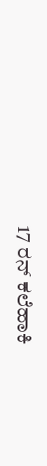17 ರನ್ ಕಲೆಹಾಕಿ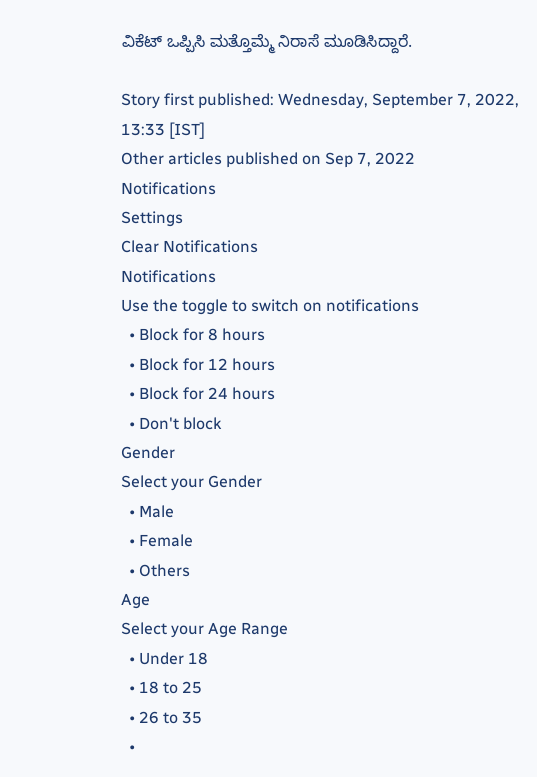ವಿಕೆಟ್ ಒಪ್ಪಿಸಿ ಮತ್ತೊಮ್ಮೆ ನಿರಾಸೆ ಮೂಡಿಸಿದ್ದಾರೆ.

Story first published: Wednesday, September 7, 2022, 13:33 [IST]
Other articles published on Sep 7, 2022
Notifications
Settings
Clear Notifications
Notifications
Use the toggle to switch on notifications
  • Block for 8 hours
  • Block for 12 hours
  • Block for 24 hours
  • Don't block
Gender
Select your Gender
  • Male
  • Female
  • Others
Age
Select your Age Range
  • Under 18
  • 18 to 25
  • 26 to 35
  •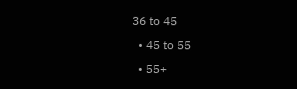36 to 45
  • 45 to 55
  • 55+